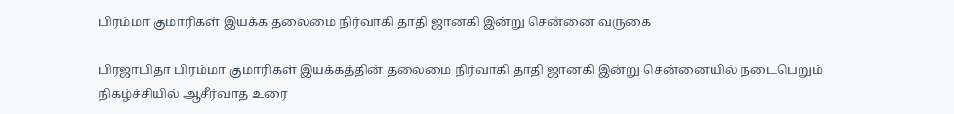பிரம்மா குமாரிகள் இயக்க தலைமை நிர்வாகி தாதி ஜானகி இன்று சென்னை வருகை

பிரஜாபிதா பிரம்மா குமாரிகள் இயக்கத்தின் தலைமை நிர்வாகி தாதி ஜானகி இன்று சென்னையில் நடைபெறும் நிகழ்ச்சியில் ஆசீர்வாத உரை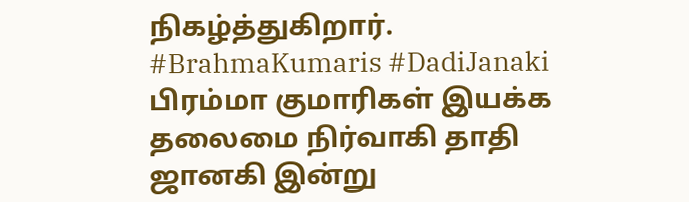நிகழ்த்துகிறார். #BrahmaKumaris #DadiJanaki
பிரம்மா குமாரிகள் இயக்க தலைமை நிர்வாகி தாதி ஜானகி இன்று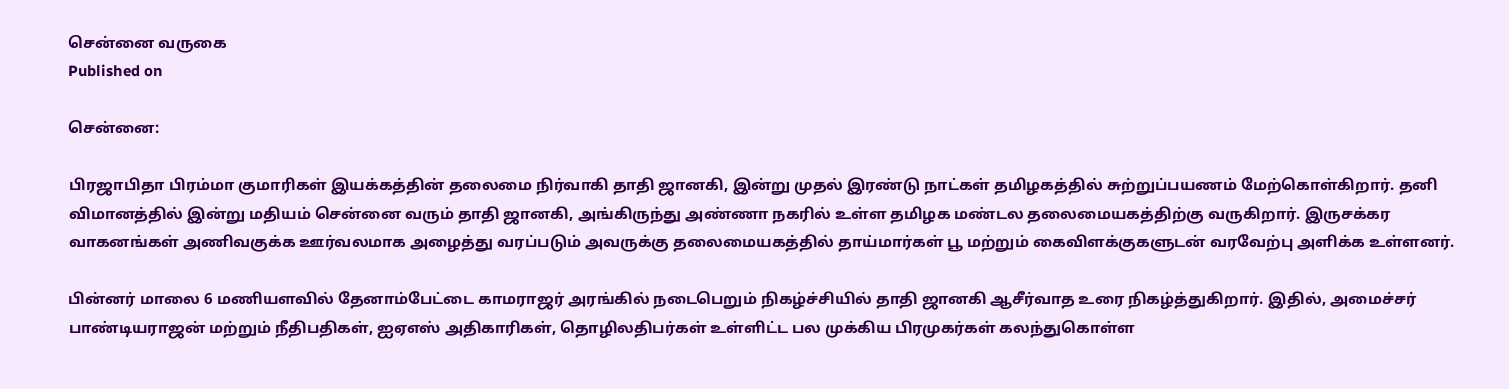சென்னை வருகை
Published on

சென்னை:

பிரஜாபிதா பிரம்மா குமாரிகள் இயக்கத்தின் தலைமை நிர்வாகி தாதி ஜானகி, இன்று முதல் இரண்டு நாட்கள் தமிழகத்தில் சுற்றுப்பயணம் மேற்கொள்கிறார். தனி விமானத்தில் இன்று மதியம் சென்னை வரும் தாதி ஜானகி, அங்கிருந்து அண்ணா நகரில் உள்ள தமிழக மண்டல தலைமையகத்திற்கு வருகிறார். இருசக்கர வாகனங்கள் அணிவகுக்க ஊர்வலமாக அழைத்து வரப்படும் அவருக்கு தலைமையகத்தில் தாய்மார்கள் பூ மற்றும் கைவிளக்குகளுடன் வரவேற்பு அளிக்க உள்ளனர்.

பின்னர் மாலை 6 மணியளவில் தேனாம்பேட்டை காமராஜர் அரங்கில் நடைபெறும் நிகழ்ச்சியில் தாதி ஜானகி ஆசீர்வாத உரை நிகழ்த்துகிறார். இதில், அமைச்சர் பாண்டியராஜன் மற்றும் நீதிபதிகள், ஐஏஎஸ் அதிகாரிகள், தொழிலதிபர்கள் உள்ளிட்ட பல முக்கிய பிரமுகர்கள் கலந்துகொள்ள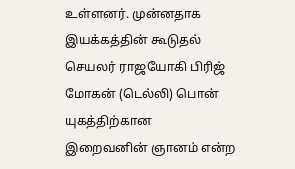உள்ளனர். முன்னதாக இயக்கத்தின் கூடுதல் செயலர் ராஜயோகி பிரிஜ் மோகன் (டெல்லி) பொன் யுகத்திற்கான இறைவனின் ஞானம் என்ற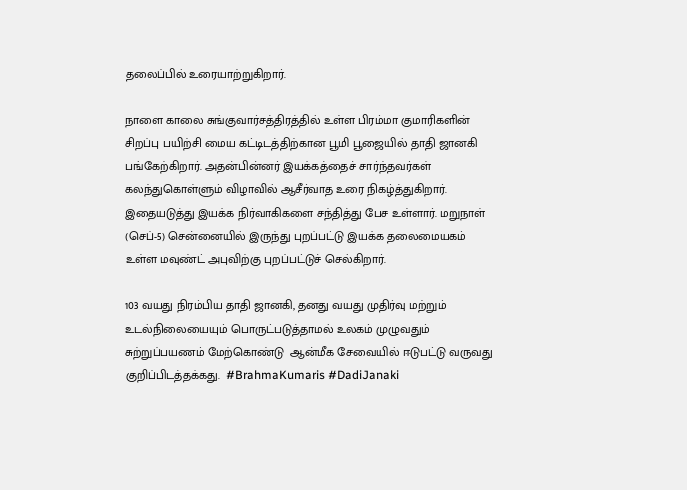தலைப்பில் உரையாற்றுகிறார்.

நாளை காலை சுங்குவார்சத்திரத்தில் உள்ள பிரம்மா குமாரிகளின் சிறப்பு பயிற்சி மைய கட்டிடத்திற்கான பூமி பூஜையில் தாதி ஜானகி பங்கேற்கிறார். அதன்பின்னர் இயக்கத்தைச் சார்ந்தவர்கள் கலந்துகொள்ளும் விழாவில் ஆசீர்வாத உரை நிகழ்த்துகிறார். இதையடுத்து இயக்க நிர்வாகிகளை சந்தித்து பேச உள்ளார். மறுநாள் (செப்-5) சென்னையில் இருந்து புறப்பட்டு இயக்க தலைமையகம் உள்ள மவுண்ட் அபுவிற்கு புறப்பட்டுச் செல்கிறார்.

103 வயது நிரம்பிய தாதி ஜானகி, தனது வயது முதிர்வு மற்றும் உடல்நிலையையும் பொருட்படுத்தாமல் உலகம் முழுவதும் சுற்றுப்பயணம் மேற்கொண்டு  ஆன்மீக சேவையில் ஈடுபட்டு வருவது குறிப்பிடத்தக்கது.  #BrahmaKumaris #DadiJanaki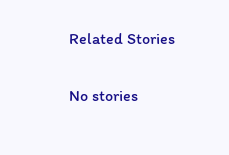Related Stories

No stories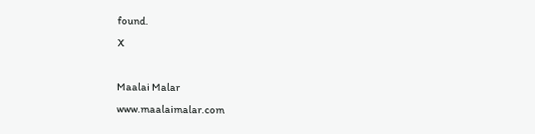found.
X

Maalai Malar
www.maalaimalar.com